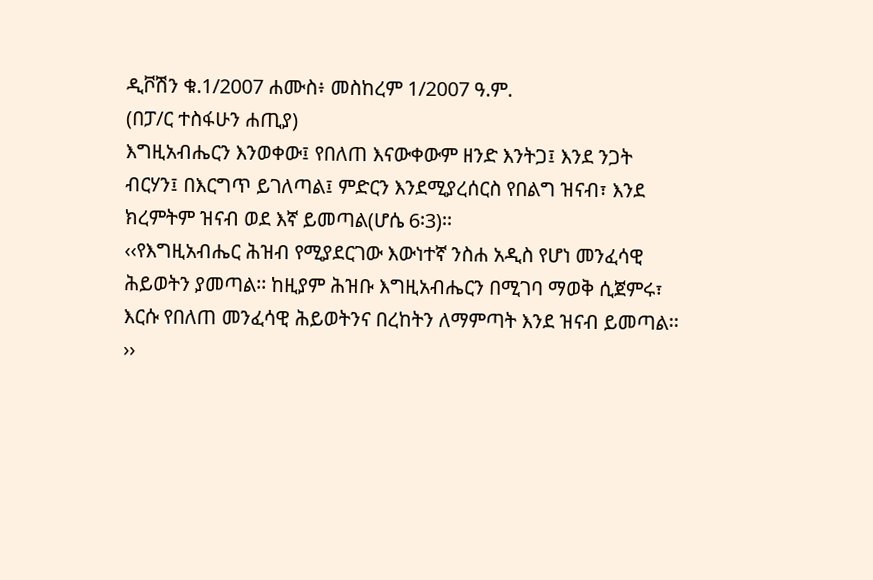ዲቮሽን ቁ.1/2007 ሐሙስ፥ መስከረም 1/2007 ዓ.ም.
(በፓ/ር ተስፋሁን ሐጢያ)
እግዚአብሔርን እንወቀው፤ የበለጠ እናውቀውም ዘንድ እንትጋ፤ እንደ ንጋት ብርሃን፤ በእርግጥ ይገለጣል፤ ምድርን እንደሚያረሰርስ የበልግ ዝናብ፣ እንደ ክረምትም ዝናብ ወደ እኛ ይመጣል(ሆሴ 6፡3)፡፡
‹‹የእግዚአብሔር ሕዝብ የሚያደርገው እውነተኛ ንስሐ አዲስ የሆነ መንፈሳዊ ሕይወትን ያመጣል፡፡ ከዚያም ሕዝቡ እግዚአብሔርን በሚገባ ማወቅ ሲጀምሩ፣ እርሱ የበለጠ መንፈሳዊ ሕይወትንና በረከትን ለማምጣት እንደ ዝናብ ይመጣል፡፡››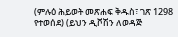(ምሉዕ ሕይወት መጽሐፍ ቅዱስ፣ ገጽ 1298 የተወሰደ) (ይህን ዲቮሽን ለወዳጅ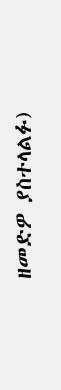ዘመድዎ ያስተላልፉ)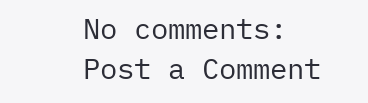No comments:
Post a Comment